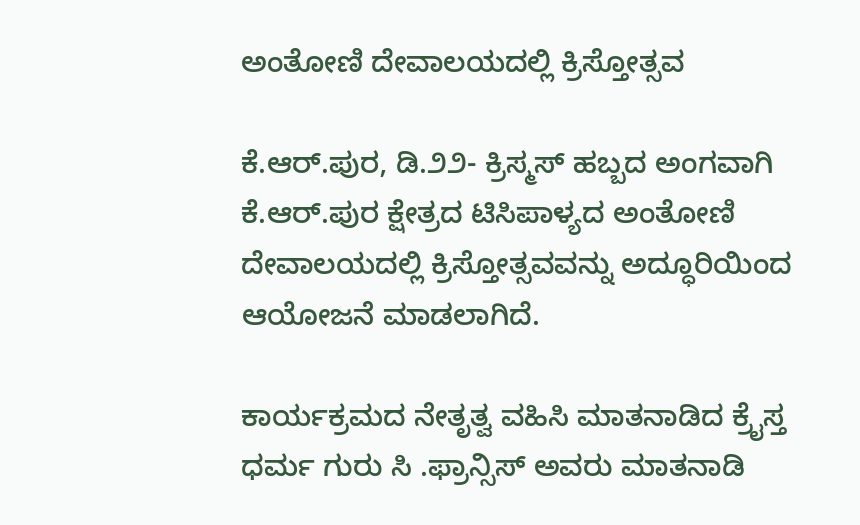ಅಂತೋಣಿ ದೇವಾಲಯದಲ್ಲಿ ಕ್ರಿಸ್ತೋತ್ಸವ

ಕೆ.ಆರ್.ಪುರ, ಡಿ.೨೨- ಕ್ರಿಸ್ಮಸ್ ಹಬ್ಬದ ಅಂಗವಾಗಿ ಕೆ.ಆರ್.ಪುರ ಕ್ಷೇತ್ರದ ಟಿಸಿಪಾಳ್ಯದ ಅಂತೋಣಿ ದೇವಾಲಯದಲ್ಲಿ ಕ್ರಿಸ್ತೋತ್ಸವವನ್ನು ಅದ್ಧೂರಿಯಿಂದ ಆಯೋಜನೆ ಮಾಡಲಾಗಿದೆ.

ಕಾರ್ಯಕ್ರಮದ ನೇತೃತ್ವ ವಹಿಸಿ ಮಾತನಾಡಿದ ಕ್ರೈಸ್ತ ಧರ್ಮ ಗುರು ಸಿ .ಫ್ರಾನ್ಸಿಸ್ ಅವರು ಮಾತನಾಡಿ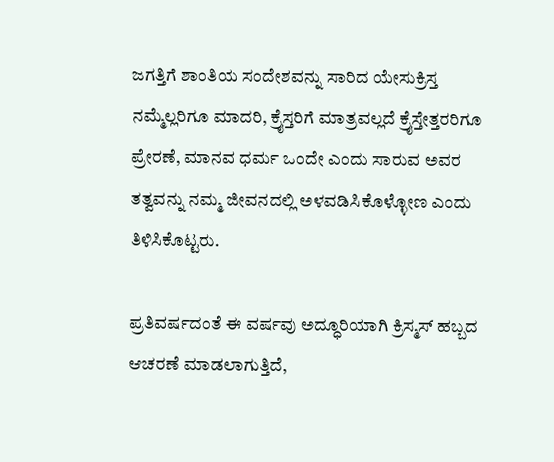ಜಗತ್ತಿಗೆ ಶಾಂತಿಯ ಸಂದೇಶವನ್ನು ಸಾರಿದ ಯೇಸುಕ್ರಿಸ್ತ ನಮ್ಮೆಲ್ಲರಿಗೂ ಮಾದರಿ, ಕ್ರೈಸ್ತರಿಗೆ ಮಾತ್ರವಲ್ಲದೆ ಕ್ರೈಸ್ತೇತ್ತರರಿಗೂ ಪ್ರೇರಣೆ, ಮಾನವ ಧರ್ಮ ಒಂದೇ ಎಂದು ಸಾರುವ ಅವರ ತತ್ವವನ್ನು ನಮ್ಮ ಜೀವನದಲ್ಲಿ ಅಳವಡಿಸಿಕೊಳ್ಳೋಣ ಎಂದು ತಿಳಿಸಿಕೊಟ್ಟರು.

ಪ್ರತಿವರ್ಷದಂತೆ ಈ ವರ್ಷವು ಅದ್ಧೂರಿಯಾಗಿ ಕ್ರಿಸ್ಮಸ್ ಹಬ್ಬದ ಆಚರಣೆ ಮಾಡಲಾಗುತ್ತಿದೆ,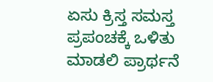ಏಸು ಕ್ರಿಸ್ತ ಸಮಸ್ತ ಪ್ರಪಂಚಕ್ಕೆ ಒಳಿತು ಮಾಡಲಿ ಪ್ರಾರ್ಥನೆ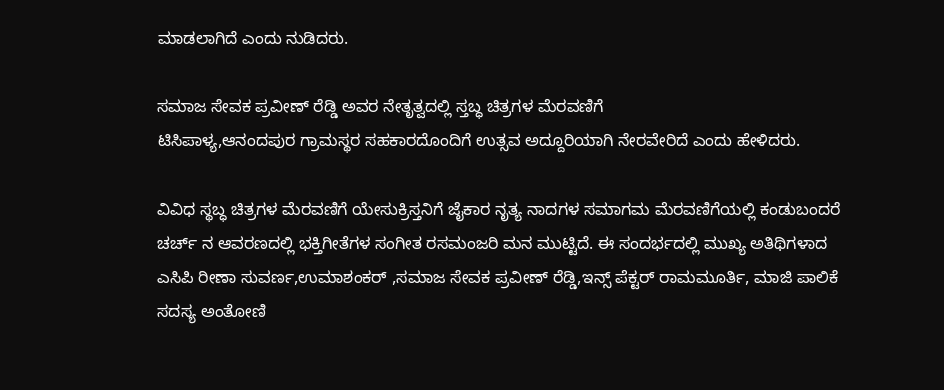ಮಾಡಲಾಗಿದೆ ಎಂದು ನುಡಿದರು.

ಸಮಾಜ ಸೇವಕ ಪ್ರವೀಣ್ ರೆಡ್ಡಿ ಅವರ ನೇತೃತ್ವದಲ್ಲಿ ಸ್ತಬ್ಧ ಚಿತ್ರಗಳ ಮೆರವಣಿಗೆ
ಟಿಸಿಪಾಳ್ಯ,ಆನಂದಪುರ ಗ್ರಾಮಸ್ಥರ ಸಹಕಾರದೊಂದಿಗೆ ಉತ್ಸವ ಅದ್ದೂರಿಯಾಗಿ ನೇರವೇರಿದೆ ಎಂದು ಹೇಳಿದರು.

ವಿವಿಧ ಸ್ಥಬ್ಧ ಚಿತ್ರಗಳ ಮೆರವಣಿಗೆ ಯೇಸುಕ್ರಿಸ್ತನಿಗೆ ಜೈಕಾರ ನೃತ್ಯ ನಾದಗಳ ಸಮಾಗಮ ಮೆರವಣಿಗೆಯಲ್ಲಿ ಕಂಡುಬಂದರೆ ಚರ್ಚ್ ನ ಆವರಣದಲ್ಲಿ ಭಕ್ತಿಗೀತೆಗಳ ಸಂಗೀತ ರಸಮಂಜರಿ ಮನ ಮುಟ್ಟಿದೆ. ಈ ಸಂದರ್ಭದಲ್ಲಿ ಮುಖ್ಯ ಅತಿಥಿಗಳಾದ ಎಸಿಪಿ ರೀಣಾ ಸುವರ್ಣ,ಉಮಾಶಂಕರ್ ,ಸಮಾಜ ಸೇವಕ ಪ್ರವೀಣ್ ರೆಡ್ಡಿ,ಇನ್ಸ್ ಪೆಕ್ಟರ್ ರಾಮಮೂರ್ತಿ, ಮಾಜಿ ಪಾಲಿಕೆ ಸದಸ್ಯ ಅಂತೋಣಿ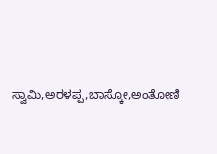ಸ್ವಾಮಿ,ಅರಳಪ್ಪ,ಬಾಸ್ಕೋ,ಅಂತೋಣಿ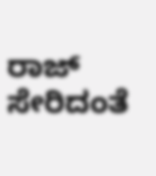ರಾಜ್ ಸೇರಿದಂತೆ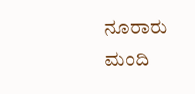ನೂರಾರು ಮಂದಿ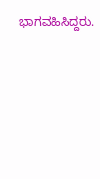ಭಾಗವಹಿಸಿದ್ದರು.